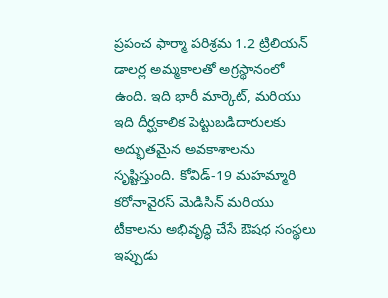ప్రపంచ ఫార్మా పరిశ్రమ 1.2 ట్రిలియన్ డాలర్ల అమ్మకాలతో అగ్రస్థానంలో ఉంది. ఇది భారీ మార్కెట్, మరియు ఇది దీర్ఘకాలిక పెట్టుబడిదారులకు అద్భుతమైన అవకాశాలను సృష్టిస్తుంది. కోవిడ్-19 మహమ్మారి కరోనావైరస్ మెడిసిన్ మరియు టీకాలను అభివృద్ధి చేసే ఔషధ సంస్థలు ఇప్పుడు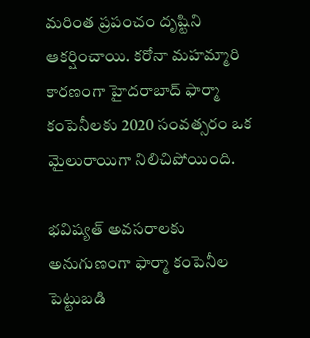మరింత ప్రపంచం దృష్టిని ఆకర్షించాయి. కరోనా మహమ్మారి కారణంగా హైదరాబాద్ ఫార్మా కంపెనీలకు 2020 సంవత్సరం ఒక మైలురాయిగా నిలిచిపోయింది.

భవిష్యత్ అవసరాలకు అనుగుణంగా ఫార్మా కంపెనీల పెట్టుబడి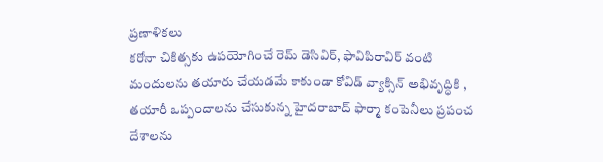ప్రణాళికలు
కరోనా చికిత్సకు ఉపయోగించే రెమ్ డెసివిర్, ఫావిపిరావిర్ వంటి మందులను తయారు చేయడమే కాకుండా కోవిడ్ వ్యాక్సిన్ అభివృద్ధికి , తయారీ ఒప్పందాలను చేసుకున్న హైదరాబాద్ ఫార్మా కంపెనీలు ప్రపంచ దేశాలను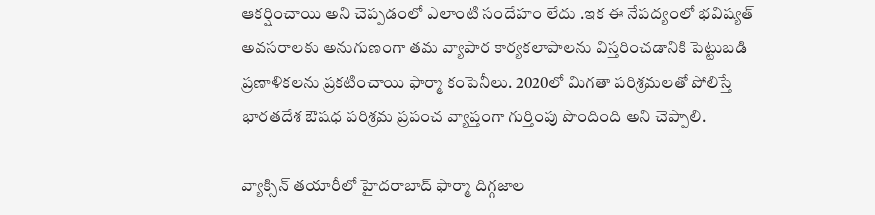ఆకర్షించాయి అని చెప్పడంలో ఎలాంటి సందేహం లేదు .ఇక ఈ నేపద్యంలో భవిష్యత్ అవసరాలకు అనుగుణంగా తమ వ్యాపార కార్యకలాపాలను విస్తరించడానికి పెట్టుబడి ప్రణాళికలను ప్రకటించాయి ఫార్మా కంపెనీలు. 2020లో మిగతా పరిశ్రమలతో పోలిస్తే భారతదేశ ఔషధ పరిశ్రమ ప్రపంచ వ్యాప్తంగా గుర్తింపు పొందింది అని చెప్పాలి.

వ్యాక్సిన్ తయారీలో హైదరాబాద్ ఫార్మా దిగ్గజాల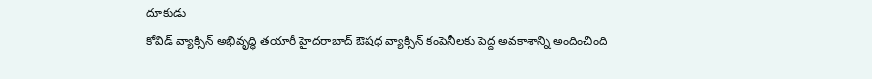దూకుడు
కోవిడ్ వ్యాక్సిన్ అభివృద్ధి తయారీ హైదరాబాద్ ఔషధ వ్యాక్సిన్ కంపెనీలకు పెద్ద అవకాశాన్ని అందించింది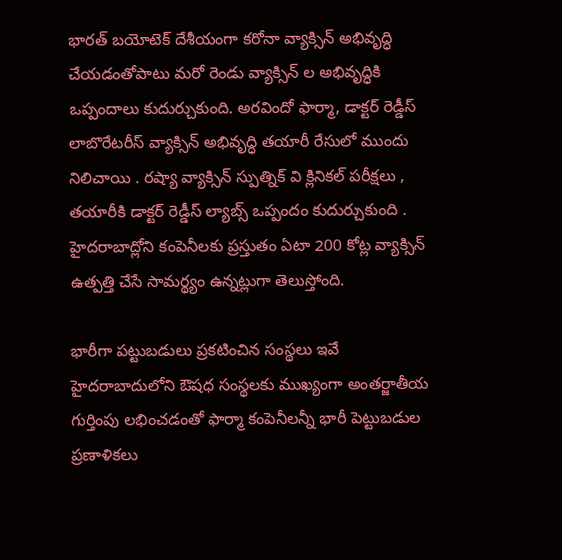భారత్ బయోటెక్ దేశీయంగా కరోనా వ్యాక్సిన్ అభివృద్ధి చేయడంతోపాటు మరో రెండు వ్యాక్సిన్ ల అభివృద్ధికి ఒప్పందాలు కుదుర్చుకుంది. అరవిందో ఫార్మా, డాక్టర్ రెడ్డీస్ లాబొరేటరీస్ వ్యాక్సిన్ అభివృద్ధి తయారీ రేసులో ముందు నిలిచాయి . రష్యా వ్యాక్సిన్ స్పుత్నిక్ వి క్లినికల్ పరీక్షలు , తయారీకి డాక్టర్ రెడ్డీస్ ల్యాబ్స్ ఒప్పందం కుదుర్చుకుంది . హైదరాబాద్లోని కంపెనీలకు ప్రస్తుతం ఏటా 200 కోట్ల వ్యాక్సిన్ ఉత్పత్తి చేసే సామర్థ్యం ఉన్నట్లుగా తెలుస్తోంది.

భారీగా పట్టుబడులు ప్రకటించిన సంస్థలు ఇవే
హైదరాబాదులోని ఔషధ సంస్థలకు ముఖ్యంగా అంతర్జాతీయ గుర్తింపు లభించడంతో ఫార్మా కంపెనీలన్నీ భారీ పెట్టుబడుల ప్రణాళికలు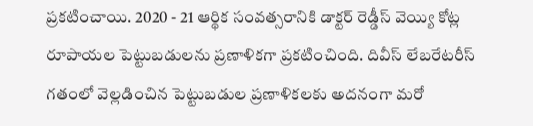ప్రకటించాయి. 2020 - 21 ఆర్థిక సంవత్సరానికి డాక్టర్ రెడ్డీస్ వెయ్యి కోట్ల రూపాయల పెట్టుబడులను ప్రణాళికగా ప్రకటించింది. దివీస్ లేబరేటరీస్ గతంలో వెల్లడించిన పెట్టుబడుల ప్రణాళికలకు అదనంగా మరో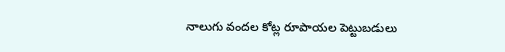నాలుగు వందల కోట్ల రూపాయల పెట్టుబడులు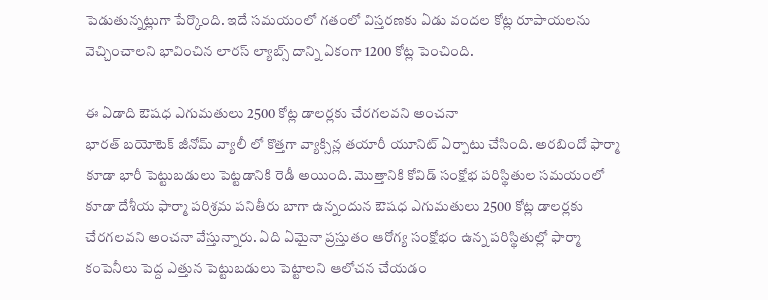పెడుతున్నట్లుగా పేర్కొంది. ఇదే సమయంలో గతంలో విస్తరణకు ఏడు వందల కోట్ల రూపాయలను వెచ్చించాలని భావించిన లారస్ ల్యాబ్స్ దాన్ని ఏకంగా 1200 కోట్ల పెంచింది.

ఈ ఏడాది ఔషధ ఎగుమతులు 2500 కోట్ల డాలర్లకు చేరగలవని అంచనా
భారత్ బయోటెక్ జీనోమ్ వ్యాలీ లో కొత్తగా వ్యాక్సిన్ల తయారీ యూనిట్ ఏర్పాటు చేసింది. అరబిందో ఫార్మా కూడా భారీ పెట్టుబడులు పెట్టడానికి రెడీ అయింది. మొత్తానికి కోవిడ్ సంక్షోభ పరిస్థితుల సమయంలో కూడా దేశీయ ఫార్మా పరిశ్రమ పనితీరు బాగా ఉన్నందున ఔషధ ఎగుమతులు 2500 కోట్ల డాలర్లకు చేరగలవని అంచనా వేస్తున్నారు. ఏది ఏమైనా ప్రస్తుతం ఆరోగ్య సంక్షోభం ఉన్న పరిస్థితుల్లో ఫార్మా కంపెనీలు పెద్ద ఎత్తున పెట్టుబడులు పెట్టాలని ఆలోచన చేయడం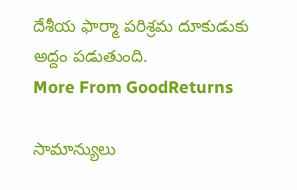దేశీయ ఫార్మా పరిశ్రమ దూకుడుకు అద్దం పడుతుంది.
More From GoodReturns

సామాన్యులు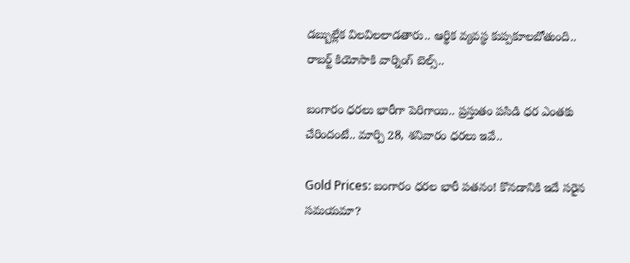డబ్బుల్లేక విలవిలలాడతారు.. ఆర్థిక వ్యవస్థ కుప్పకూలబోతుంది.. రాబర్ట్ కియోసాకి వార్నింగ్ బెల్స్..

బంగారం ధరలు భారీగా పెరిగాయి.. ప్రస్తుతం పసిడి ధర ఎంతకు చేరిందంటే.. మార్చి 28, శనివారం ధరలు ఇవే..

Gold Prices: బంగారం ధరల భారీ పతనం! కొనడానికి ఇదే సరైన సమయమా?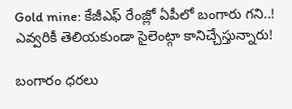Gold mine: కేజీఎఫ్ రేంజ్లో ఏపీలో బంగారు గని..! ఎవ్వరికీ తెలియకుండా సైలెంట్గా కానిచ్చేస్తున్నారు!

బంగారం ధరలు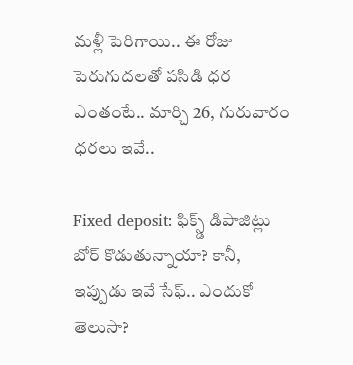మళ్లీ పెరిగాయి.. ఈ రోజు పెరుగుదలతో పసిడి ధర ఎంతంటే.. మార్చి 26, గురువారం ధరలు ఇవే..

Fixed deposit: ఫిక్స్డ్ డిపాజిట్లు బోర్ కొడుతున్నాయా? కానీ, ఇప్పుడు ఇవే సేఫ్.. ఎందుకో తెలుసా?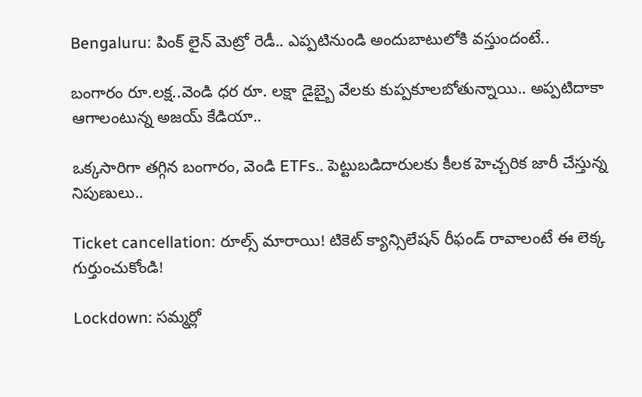Bengaluru: పింక్ లైన్ మెట్రో రెడీ.. ఎప్పటినుండి అందుబాటులోకి వస్తుందంటే..

బంగారం రూ.లక్ష..వెండి ధర రూ. లక్షా డైబ్బై వేలకు కుప్పకూలబోతున్నాయి.. అప్పటిదాకా ఆగాలంటున్న అజయ్ కేడియా..

ఒక్కసారిగా తగ్గిన బంగారం, వెండి ETFs.. పెట్టుబడిదారులకు కీలక హెచ్చరిక జారీ చేస్తున్న నిపుణులు..

Ticket cancellation: రూల్స్ మారాయి! టికెట్ క్యాన్సిలేషన్ రీఫండ్ రావాలంటే ఈ లెక్క గుర్తుంచుకోండి!

Lockdown: సమ్మర్లో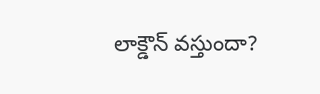లాక్డౌన్ వస్తుందా?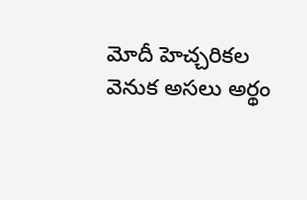మోదీ హెచ్చరికల వెనుక అసలు అర్థం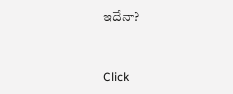ఇదేనా?



Click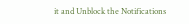it and Unblock the Notifications